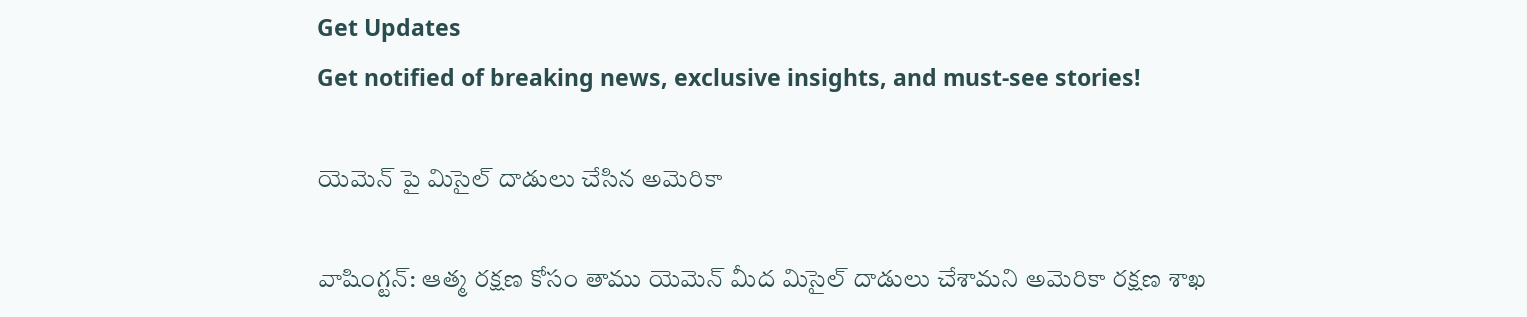Get Updates
Get notified of breaking news, exclusive insights, and must-see stories!

యెమెన్ పై మిసైల్ దాడులు చేసిన అమెరికా

వాషింగ్టన్: ఆత్మ రక్షణ కోసం తాము యెమెన్ మీద మిసైల్ దాడులు చేశామని అమెరికా రక్షణ శాఖ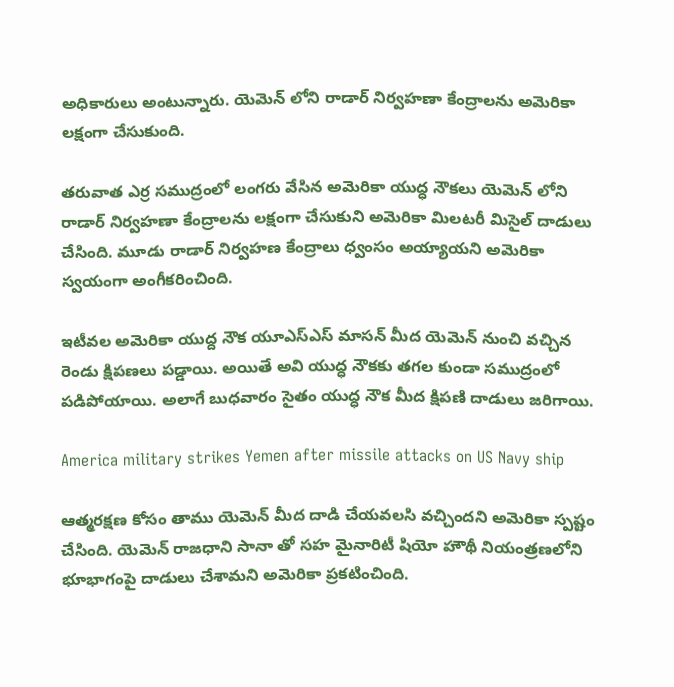అధికారులు అంటున్నారు. యెమెన్ లోని రాడార్ నిర్వహణా కేంద్రాలను అమెరికా లక్షంగా చేసుకుంది.

తరువాత ఎర్ర సముద్రంలో లంగరు వేసిన అమెరికా యుద్ధ నౌకలు యెమెన్ లోని రాడార్ నిర్వహణా కేంద్రాలను లక్షంగా చేసుకుని అమెరికా మిలటరీ మిసైల్ దాడులు చేసింది. మూడు రాడార్ నిర్వహణ కేంద్రాలు ధ్వంసం అయ్యాయని అమెరికా స్వయంగా అంగీకరించింది.

ఇటీవల అమెరికా యుద్ద నౌక యూఎస్ఎస్ మాసన్ మీద యెమెన్ నుంచి వచ్చిన రెండు క్షిపణలు పడ్డాయి. అయితే అవి యుద్ధ నౌకకు తగల కుండా సముద్రంలో పడిపోయాయి. అలాగే బుధవారం సైతం యుద్ధ నౌక మీద క్షిపణి దాడులు జరిగాయి.

America military strikes Yemen after missile attacks on US Navy ship

ఆత్మరక్షణ కోసం తాము యెమెన్ మీద దాడి చేయవలసి వచ్చిందని అమెరికా స్పష్టం చేసింది. యెమెన్ రాజధాని సానా తో సహ మైనారిటీ షియో హౌథీ నియంత్రణలోని భూభాగంపై దాడులు చేశామని అమెరికా ప్రకటించింది.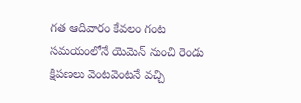గత ఆదివారం కేవలం గంట సమయంలోనే యెమెన్ నుంచి రెండు క్షిపణలు వెంటవెంటనే వచ్చి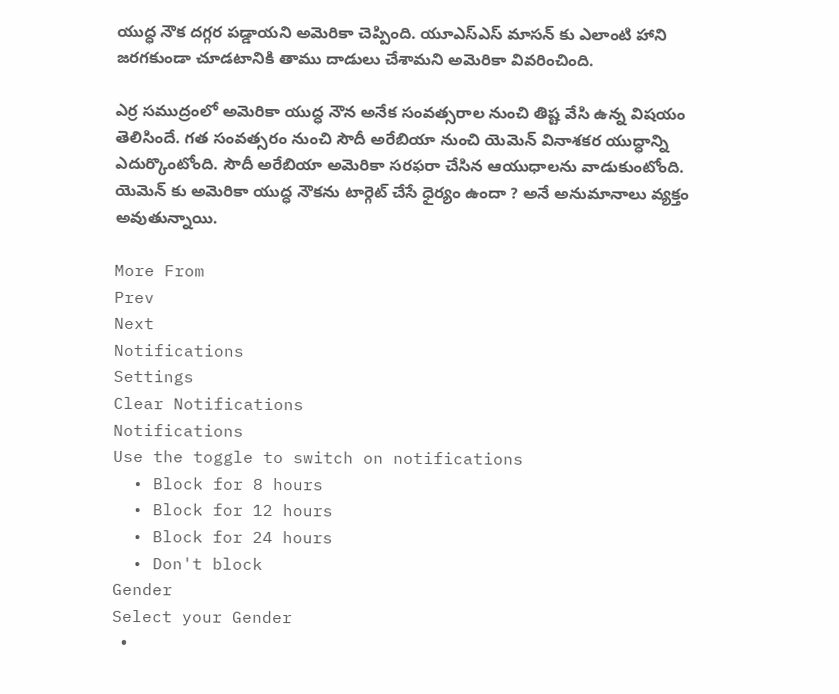యుద్ధ నౌక దగ్గర పడ్డాయని అమెరికా చెప్పింది. యూఎస్ఎస్ మాసన్ కు ఎలాంటి హాని జరగకుండా చూడటానికి తాము దాడులు చేశామని అమెరికా వివరించింది.

ఎర్ర సముద్రంలో అమెరికా యుద్ధ నౌన అనేక సంవత్సరాల నుంచి తిష్ట వేసి ఉన్న విషయం తెలిసిందే. గత సంవత్సరం నుంచి సౌదీ అరేబియా నుంచి యెమెన్ వినాశకర యుద్ధాన్ని ఎదుర్కొంటోంది. సౌదీ అరేబియా అమెరికా సరఫరా చేసిన ఆయుధాలను వాడుకుంటోంది. యెమెన్ కు అమెరికా యుద్ధ నౌకను టార్గెట్ చేసే ధైర్యం ఉందా ? అనే అనుమానాలు వ్యక్తం అవుతున్నాయి.

More From
Prev
Next
Notifications
Settings
Clear Notifications
Notifications
Use the toggle to switch on notifications
  • Block for 8 hours
  • Block for 12 hours
  • Block for 24 hours
  • Don't block
Gender
Select your Gender
  •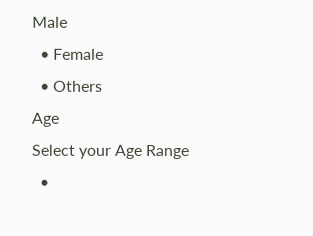Male
  • Female
  • Others
Age
Select your Age Range
  •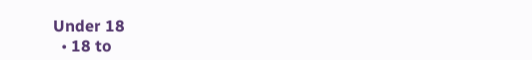Under 18
  • 18 to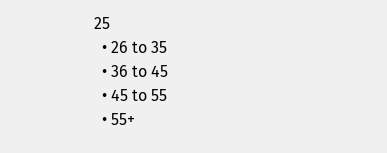25
  • 26 to 35
  • 36 to 45
  • 45 to 55
  • 55+